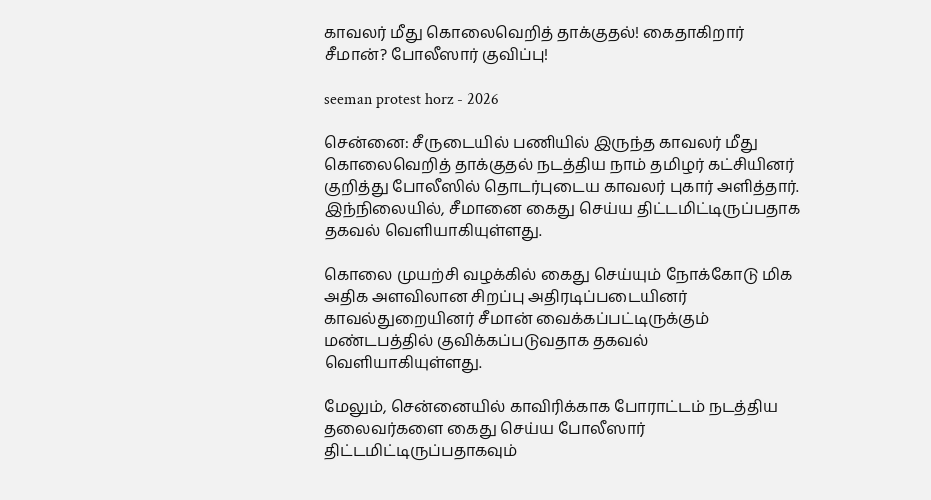காவலர் மீது கொலைவெறித் தாக்குதல்! கைதாகிறார் சீமான்? போலீஸார் குவிப்பு!

seeman protest horz - 2026

சென்னை: சீருடையில் பணியில் இருந்த காவலர் மீது கொலைவெறித் தாக்குதல் நடத்திய நாம் தமிழர் கட்சியினர் குறித்து போலீஸில் தொடர்புடைய காவலர் புகார் அளித்தார். இந்நிலையில், சீமானை கைது செய்ய திட்டமிட்டிருப்பதாக தகவல் வெளியாகியுள்ளது.

கொலை முயற்சி வழக்கில் கைது செய்யும் நோக்கோடு மிக அதிக அளவிலான சிறப்பு அதிரடிப்படையினர் காவல்துறையினர் சீமான் வைக்கப்பட்டிருக்கும் மண்டபத்தில் குவிக்கப்படுவதாக தகவல் வெளியாகியுள்ளது.

மேலும், சென்னையில் காவிரிக்காக போராட்டம் நடத்திய தலைவர்களை கைது செய்ய போலீஸார் திட்டமிட்டிருப்பதாகவும்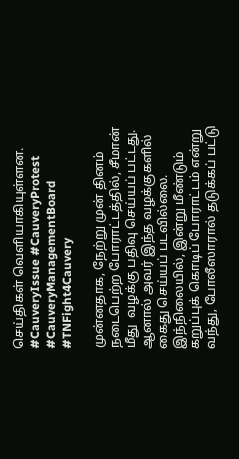செய்திகள் வெளியாகியுள்ளன. #CauveryIssue #CauveryProtest #CauveryManagementBoard #TNFight4Cauvery

முன்னதாக, நேற்று முன் தினம் நடைபெற்ற போராட்டத்தில், சீமான் மீது  வழக்கு பதிவு செய்யப் பட்டது. ஆனால் அவர் இந்த வழக்குகளில் கைது செய்யப் படவில்லை. இந்நிலையில், இன்று மீண்டும் கறுப்புக் கொடிப் போராட்டம் என்று வந்து, போலீஸாரால் தடுக்கப் பட்டு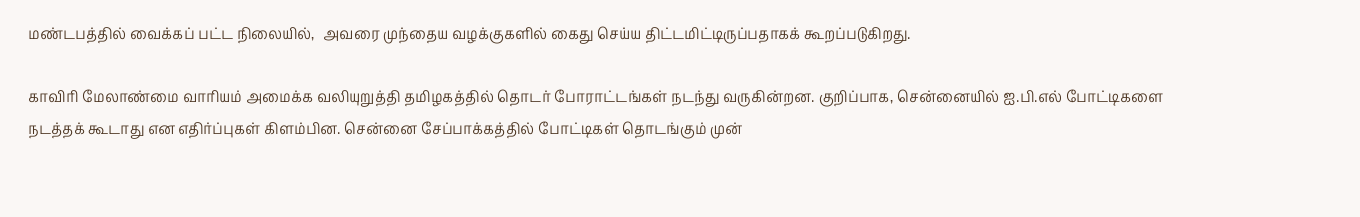மண்டபத்தில் வைக்கப் பட்ட நிலையில்,  அவரை முந்தைய வழக்குகளில் கைது செய்ய திட்டமிட்டிருப்பதாகக் கூறப்படுகிறது.

காவிரி மேலாண்மை வாரியம் அமைக்க வலியுறுத்தி தமிழகத்தில் தொடர் போராட்டங்கள் நடந்து வருகின்றன. குறிப்பாக, சென்னையில் ஐ.பி.எல் போட்டிகளை நடத்தக் கூடாது என எதிர்ப்புகள் கிளம்பின. சென்னை சேப்பாக்கத்தில் போட்டிகள் தொடங்கும் முன்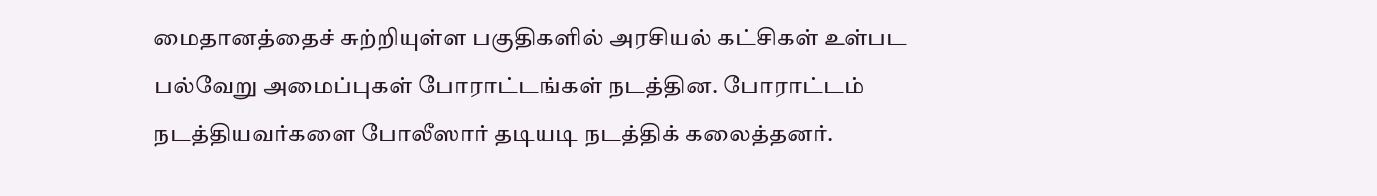மைதானத்தைச் சுற்றியுள்ள பகுதிகளில் அரசியல் கட்சிகள் உள்பட பல்வேறு அமைப்புகள் போராட்டங்கள் நடத்தின. போராட்டம் நடத்தியவர்களை போலீஸார் தடியடி நடத்திக் கலைத்தனர்.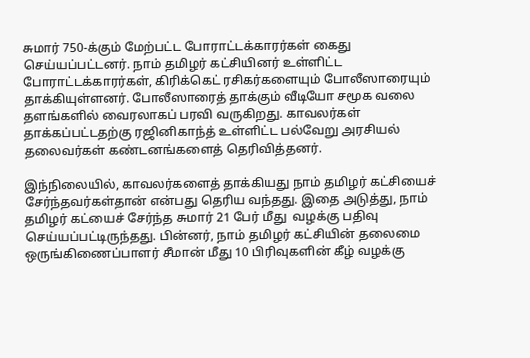சுமார் 750-க்கும் மேற்பட்ட போராட்டக்காரர்கள் கைது செய்யப்பட்டனர். நாம் தமிழர் கட்சியினர் உள்ளிட்ட போராட்டக்காரர்கள், கிரிக்கெட் ரசிகர்களையும் போலீஸாரையும் தாக்கியுள்ளனர். போலீஸாரைத் தாக்கும் வீடியோ சமூக வலை தளங்களில் வைரலாகப் பரவி வருகிறது. காவலர்கள் தாக்கப்பட்டதற்கு ரஜினிகாந்த் உள்ளிட்ட பல்வேறு அரசியல் தலைவர்கள் கண்டனங்களைத் தெரிவித்தனர்.

இந்நிலையில், காவலர்களைத் தாக்கியது நாம் தமிழர் கட்சியைச் சேர்ந்தவர்கள்தான் என்பது தெரிய வந்தது. இதை அடுத்து, நாம் தமிழர் கட்யைச் சேர்ந்த சுமார் 21 பேர் மீது  வழக்கு பதிவு செய்யப்பட்டிருந்தது. பின்னர், நாம் தமிழர் கட்சியின் தலைமை ஒருங்கிணைப்பாளர் சீமான் மீது 10 பிரிவுகளின் கீழ் வழக்கு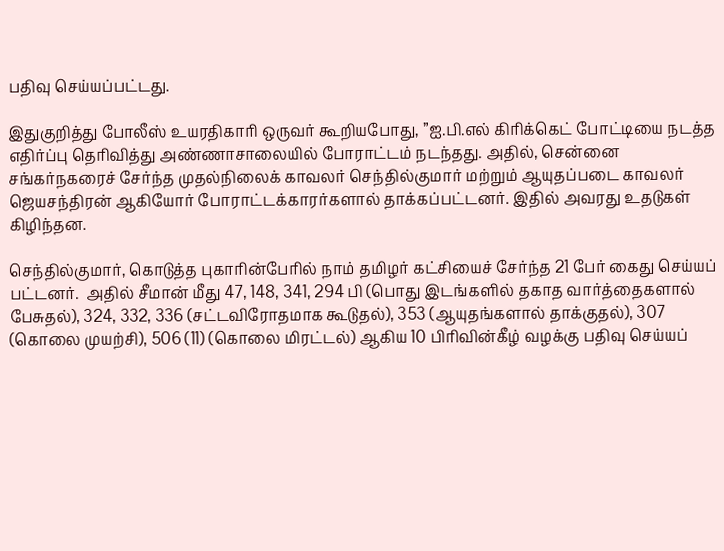பதிவு செய்யப்பட்டது.

இதுகுறித்து போலீஸ் உயரதிகாரி ஒருவர் கூறியபோது, ”ஐ.பி.எல் கிரிக்கெட் போட்டியை நடத்த எதிர்ப்பு தெரிவித்து அண்ணாசாலையில் போராட்டம் நடந்தது. அதில், சென்னை சங்கர்நகரைச் சேர்ந்த முதல்நிலைக் காவலர் செந்தில்குமார் மற்றும் ஆயுதப்படை காவலர் ஜெயசந்திரன் ஆகியோர் போராட்டக்காரர்களால் தாக்கப்பட்டனர். இதில் அவரது உதடுகள் கிழிந்தன.

செந்தில்குமார், கொடுத்த புகாரின்பேரில் நாம் தமிழர் கட்சியைச் சேர்ந்த 21 பேர் கைது செய்யப் பட்டனர்.  அதில் சீமான் மீது 47, 148, 341, 294 பி (பொது இடங்களில் தகாத வார்த்தைகளால் பேசுதல்), 324, 332, 336 (சட்டவிரோதமாக கூடுதல்), 353 (ஆயுதங்களால் தாக்குதல்), 307 (கொலை முயற்சி), 506 (11) (கொலை மிரட்டல்) ஆகிய 10 பிரிவின்கீழ் வழக்கு பதிவு செய்யப்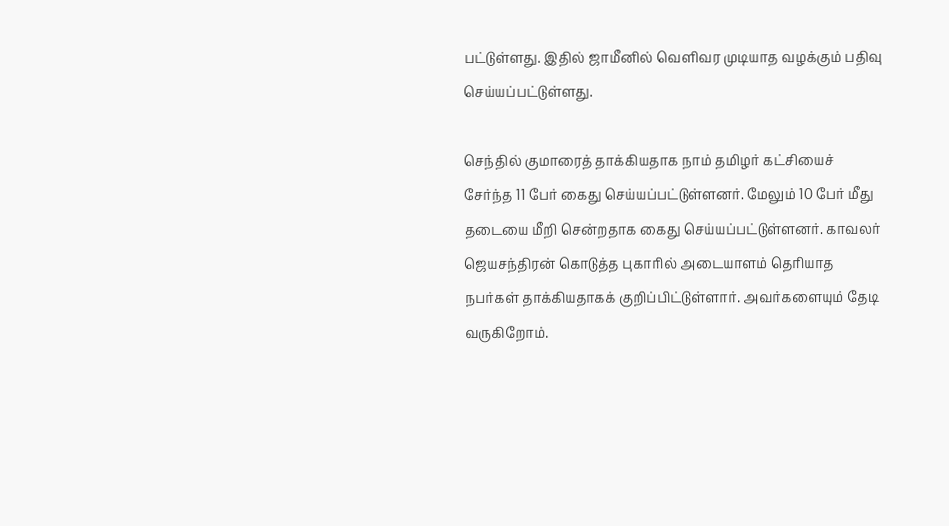பட்டுள்ளது. இதில் ஜாமீனில் வெளிவர முடியாத வழக்கும் பதிவு செய்யப்பட்டுள்ளது.

செந்தில் குமாரைத் தாக்கியதாக நாம் தமிழர் கட்சியைச் சேர்ந்த 11 பேர் கைது செய்யப்பட்டுள்ளனர். மேலும் 10 பேர் மீது தடையை மீறி சென்றதாக கைது செய்யப்பட்டுள்ளனர். காவலர் ஜெயசந்திரன் கொடுத்த புகாரில் அடையாளம் தெரியாத நபர்கள் தாக்கியதாகக் குறிப்பிட்டுள்ளார். அவர்களையும் தேடி வருகிறோம்.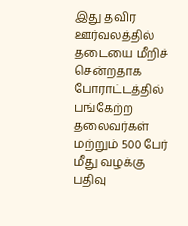இது தவிர ஊர்வலத்தில் தடையை மீறிச் சென்றதாக போராட்டத்தில் பங்கேற்ற தலைவர்கள் மற்றும் 500 பேர் மீது வழக்கு பதிவு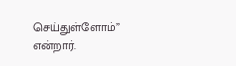செய்துள்ளோம்” என்றார்.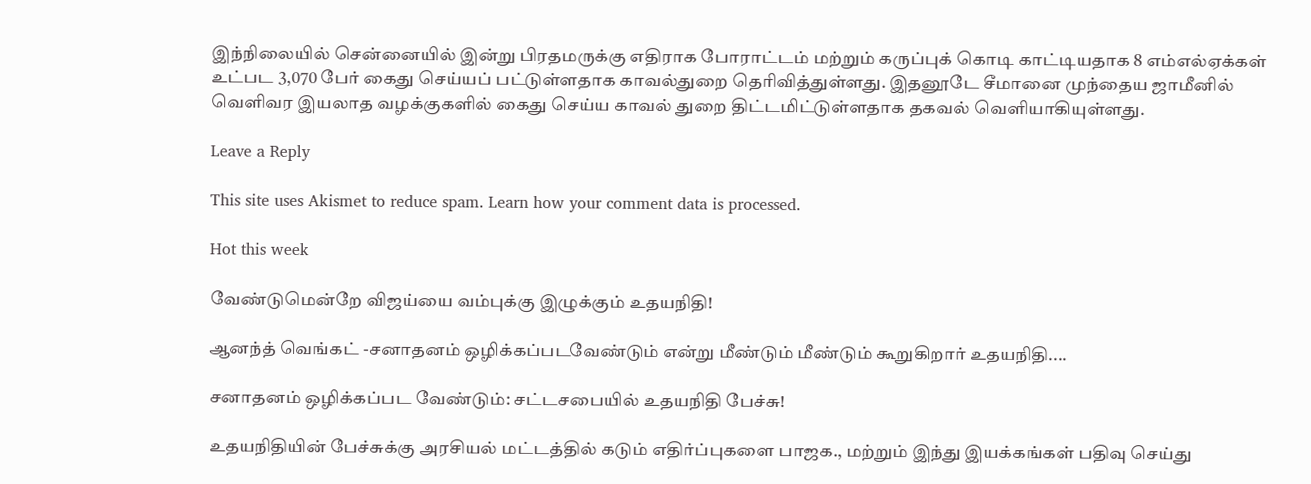இந்நிலையில் சென்னையில் இன்று பிரதமருக்கு எதிராக போராட்டம் மற்றும் கருப்புக் கொடி காட்டியதாக 8 எம்எல்ஏக்கள் உட்பட 3,070 பேர் கைது செய்யப் பட்டுள்ளதாக காவல்துறை தெரிவித்துள்ளது. இதனூடே சீமானை முந்தைய ஜாமீனில் வெளிவர இயலாத வழக்குகளில் கைது செய்ய காவல் துறை திட்டமிட்டுள்ளதாக தகவல் வெளியாகியுள்ளது.

Leave a Reply

This site uses Akismet to reduce spam. Learn how your comment data is processed.

Hot this week

வேண்டுமென்றே விஜய்யை வம்புக்கு இழுக்கும் உதயநிதி!

ஆனந்த் வெங்கட் -சனாதனம் ஒழிக்கப்படவேண்டும் என்று மீண்டும் மீண்டும் கூறுகிறார் உதயநிதி....

சனாதனம் ஒழிக்கப்பட வேண்டும்: சட்டசபையில் உதயநிதி பேச்சு!

உதயநிதியின் பேச்சுக்கு அரசியல் மட்டத்தில் கடும் எதிர்ப்புகளை பாஜக., மற்றும் இந்து இயக்கங்கள் பதிவு செய்து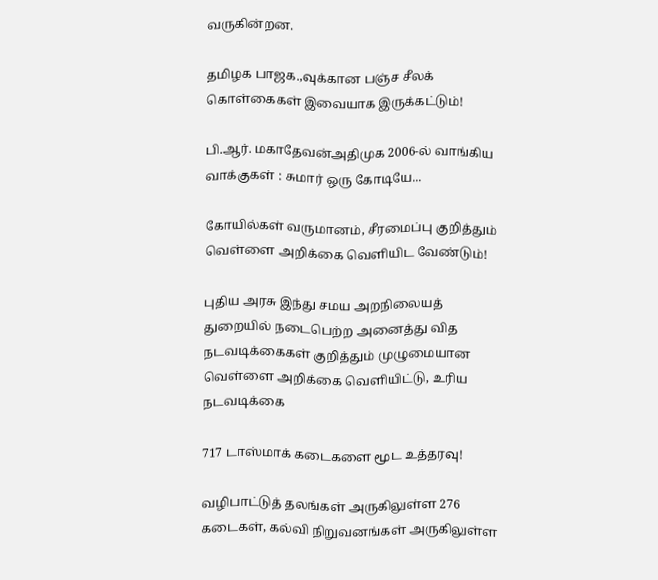வருகின்றன.

தமிழக பாஜக.,வுக்கான பஞ்ச சீலக் கொள்கைகள் இவையாக இருக்கட்டும்!

பி.ஆர். மகாதேவன்அதிமுக 2006-ல் வாங்கிய வாக்குகள் : சுமார் ஒரு கோடியே...

கோயில்கள் வருமானம், சீரமைப்பு குறித்தும் வெள்ளை அறிக்கை வெளியிட வேண்டும்!

புதிய அரசு இந்து சமய அறநிலையத் துறையில் நடைபெற்ற அனைத்து வித நடவடிக்கைகள் குறித்தும் முழுமையான வெள்ளை அறிக்கை வெளியிட்டு, உரிய நடவடிக்கை

717 டாஸ்மாக் கடைகளை மூட உத்தரவு!

வழிபாட்டுத் தலங்கள் அருகிலுள்ள 276 கடைகள், கல்வி நிறுவனங்கள் அருகிலுள்ள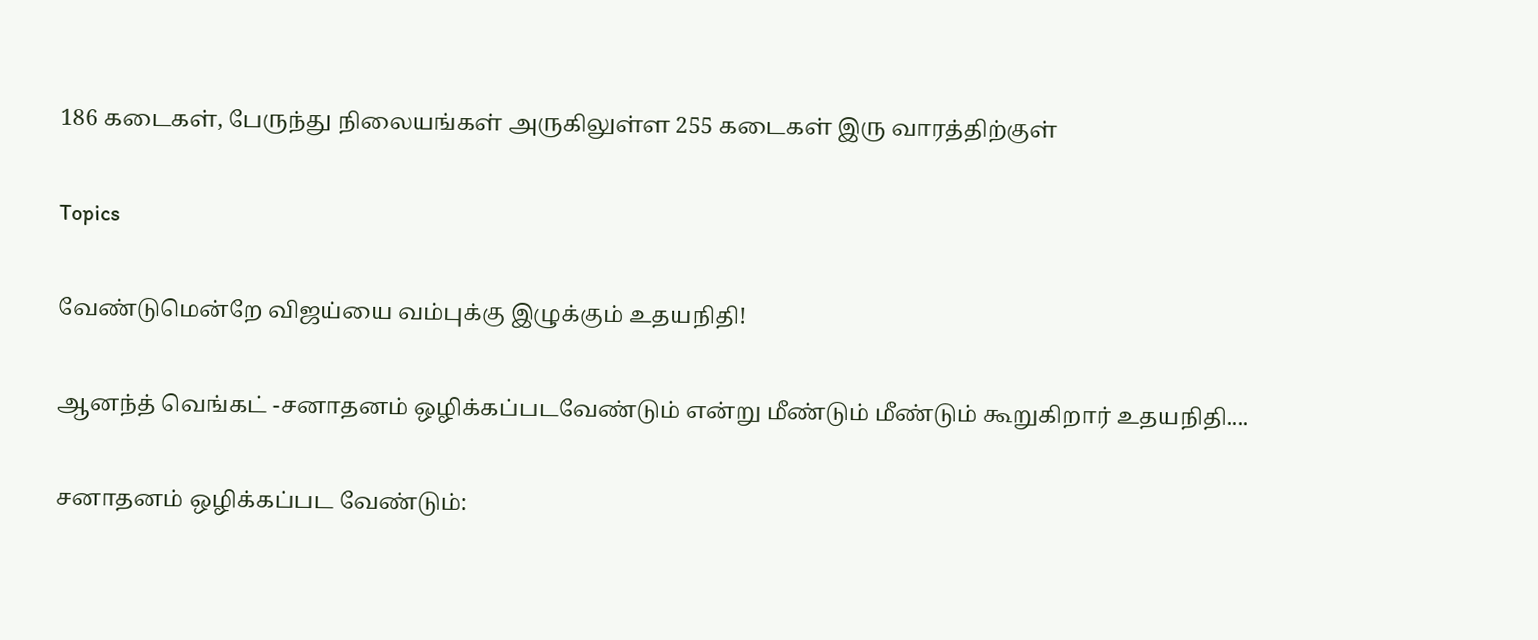186 கடைகள், பேருந்து நிலையங்கள் அருகிலுள்ள 255 கடைகள் இரு வாரத்திற்குள்

Topics

வேண்டுமென்றே விஜய்யை வம்புக்கு இழுக்கும் உதயநிதி!

ஆனந்த் வெங்கட் -சனாதனம் ஒழிக்கப்படவேண்டும் என்று மீண்டும் மீண்டும் கூறுகிறார் உதயநிதி....

சனாதனம் ஒழிக்கப்பட வேண்டும்: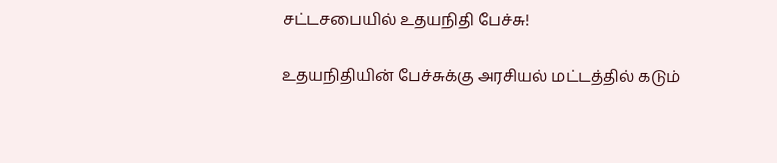சட்டசபையில் உதயநிதி பேச்சு!

உதயநிதியின் பேச்சுக்கு அரசியல் மட்டத்தில் கடும்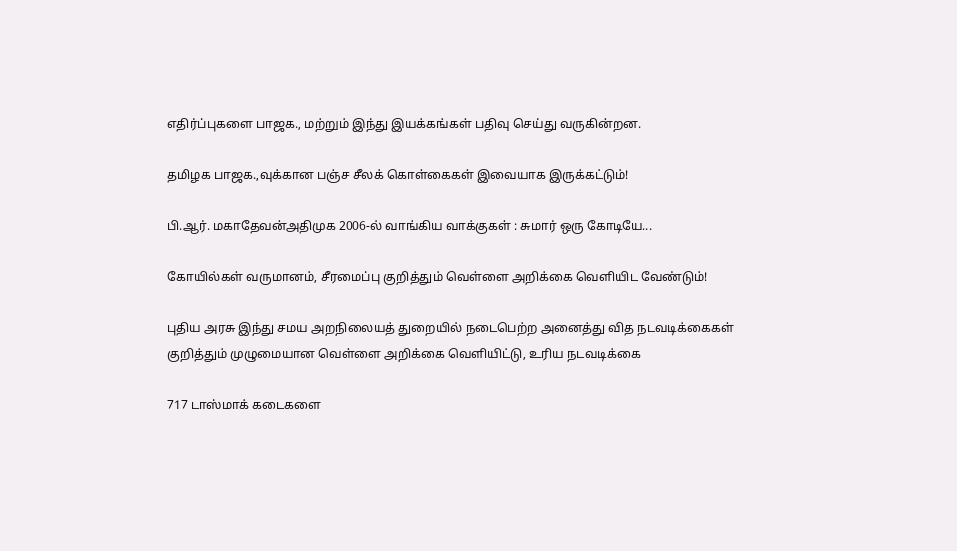எதிர்ப்புகளை பாஜக., மற்றும் இந்து இயக்கங்கள் பதிவு செய்து வருகின்றன.

தமிழக பாஜக.,வுக்கான பஞ்ச சீலக் கொள்கைகள் இவையாக இருக்கட்டும்!

பி.ஆர். மகாதேவன்அதிமுக 2006-ல் வாங்கிய வாக்குகள் : சுமார் ஒரு கோடியே...

கோயில்கள் வருமானம், சீரமைப்பு குறித்தும் வெள்ளை அறிக்கை வெளியிட வேண்டும்!

புதிய அரசு இந்து சமய அறநிலையத் துறையில் நடைபெற்ற அனைத்து வித நடவடிக்கைகள் குறித்தும் முழுமையான வெள்ளை அறிக்கை வெளியிட்டு, உரிய நடவடிக்கை

717 டாஸ்மாக் கடைகளை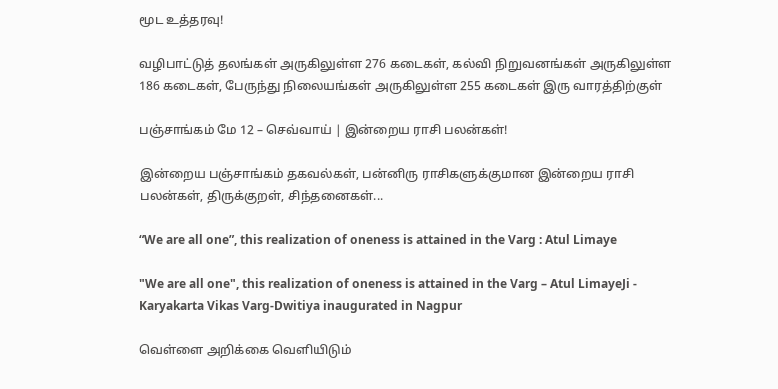மூட உத்தரவு!

வழிபாட்டுத் தலங்கள் அருகிலுள்ள 276 கடைகள், கல்வி நிறுவனங்கள் அருகிலுள்ள 186 கடைகள், பேருந்து நிலையங்கள் அருகிலுள்ள 255 கடைகள் இரு வாரத்திற்குள்

பஞ்சாங்கம் மே 12 – செவ்வாய் | இன்றைய ராசி பலன்கள்!

இன்றைய பஞ்சாங்கம் தகவல்கள், பன்னிரு ராசிகளுக்குமான இன்றைய ராசி பலன்கள், திருக்குறள், சிந்தனைகள்...

“We are all one”, this realization of oneness is attained in the Varg : Atul Limaye

"We are all one", this realization of oneness is attained in the Varg – Atul LimayeJi - Karyakarta Vikas Varg-Dwitiya inaugurated in Nagpur

வெள்ளை அறிக்கை வெளியிடும்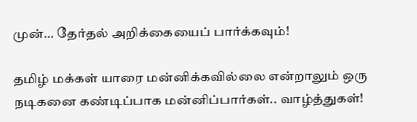முன்… தேர்தல் அறிக்கையைப் பார்க்கவும்!

தமிழ் மக்கள் யாரை மன்னிக்கவில்லை என்றாலும் ஒரு நடிகனை கண்டிப்பாக மன்னிப்பார்கள்.. வாழ்த்துகள்!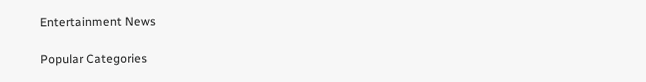Entertainment News

Popular Categories